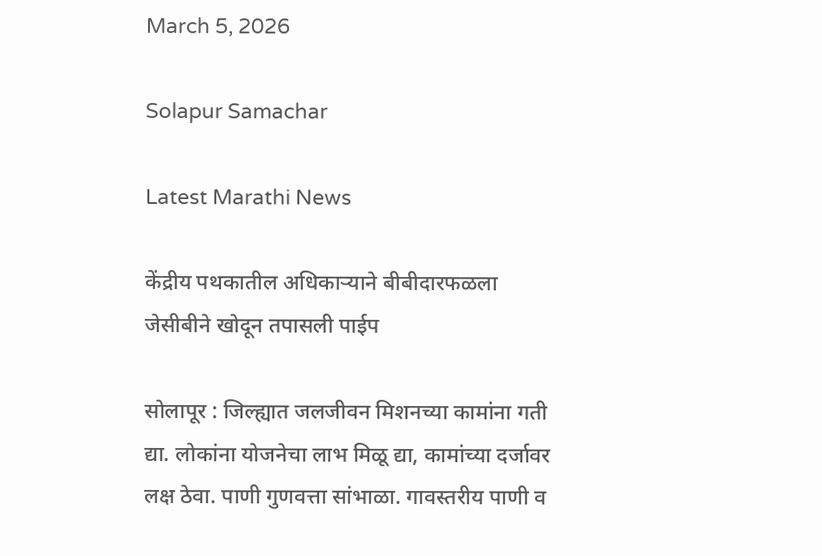March 5, 2026

Solapur Samachar

Latest Marathi News

केंद्रीय पथकातील अधिकाऱ्याने बीबीदारफळला जेसीबीने खोदून तपासली पाईप

सोलापूर : जिल्ह्यात जलजीवन मिशनच्या कामांना गती द्या. लोकांना योजनेचा लाभ मिळू द्या, कामांच्या दर्जावर लक्ष ठेवा. पाणी गुणवत्ता सांभाळा. गावस्तरीय पाणी व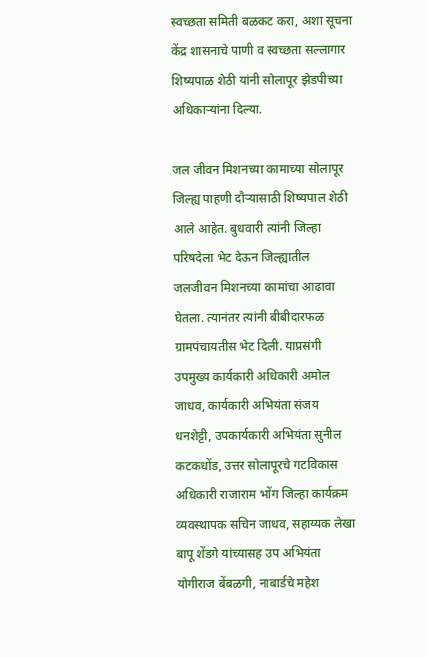स्वच्छता समिती बळकट करा, अशा सूचना केंद्र शासनाचे पाणी व स्वच्छता सल्लागार शिष्यपाळ शेठी यांनी सोलापूर झेडपीच्या अधिकाऱ्यांना दिल्या.

जल जीवन मिशनच्या कामाच्या सोलापूर जिल्ह्य पाहणी दौऱ्यासाठी शिष्यपाल शेठी आले आहेत. बुधवारी त्यांनी जिल्हा परिषदेला भेट देऊन जिल्ह्यातील जलजीवन मिशनच्या कामांचा आढावा घेतला. त्यानंतर त्यांनी बीबीदारफळ ग्रामपंचायतीस भेट दिली. याप्रसंगी उपमुख्य कार्यकारी अधिकारी अमोल जाधव, कार्यकारी अभियंता संजय धनशेट्टी, उपकार्यकारी अभियंता सुनील कटकधोंड, उत्तर सोलापूरचे गटविकास अधिकारी राजाराम भोंग जिल्हा कार्यक्रम व्यवस्थापक सचिन जाधव, सहाय्यक लेखा बापू शेंडगे यांच्यासह उप अभियंता योगीराज बेंबळगी, नाबार्डचे महेश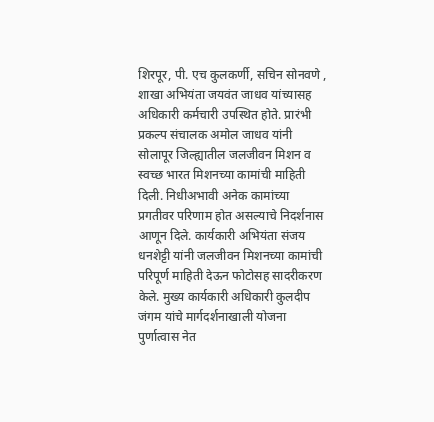शिरपूर, पी. एच कुलकर्णी, सचिन सोनवणे , शाखा अभियंता जयवंत जाधव यांच्यासह अधिकारी कर्मचारी उपस्थित होते. प्रारंभी प्रकल्प संचालक अमोल जाधव यांनी सोलापूर जिल्ह्यातील जलजीवन मिशन व स्वच्छ भारत मिशनच्या कामांची माहिती दिली. निधीअभावी अनेक कामांच्या प्रगतीवर परिणाम होत असल्याचे निदर्शनास आणून दिले. कार्यकारी अभियंता संजय धनशेट्टी यांनी जलजीवन मिशनच्या कामांची परिपूर्ण माहिती देऊन फोटोसह सादरीकरण केले. मुख्य कार्यकारी अधिकारी कुलदीप जंगम यांचे मार्गदर्शनाखाली योजना पुर्णात्वास नेत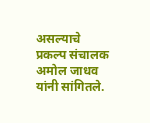असल्याचे प्रकल्प संचालक अमोल जाधव यांनी सांगितले.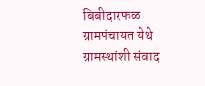बिबीदारफळ ग्रामपंचायत येथे ग्रामस्थांशी संवाद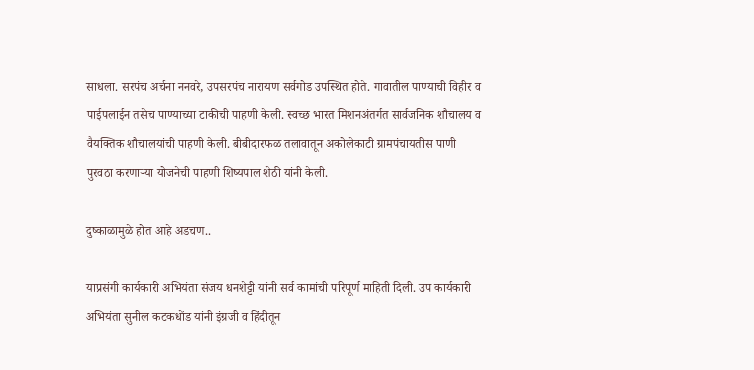साधला. सरपंच अर्चना ननवरे, उपसरपंच नारायण सर्वगोड उपस्थित होते. गावातील पाण्याची विहीर व पाईपलाईन तसेच पाण्याच्या टाकीची पाहणी केली. स्वच्छ भारत मिशनअंतर्गत सार्वजनिक शौचालय व वैयक्तिक शौचालयांची पाहणी केली. बीबीदारफळ तलावातून अकोलेकाटी ग्रामपंचायतीस पाणी पुरवठा करणाऱ्या योजनेची पाहणी शिष्यपाल शेठी यांनी केली.

दुष्काळामुळे होत आहे अडचण..

याप्रसंगी कार्यकारी अभियंता संजय धनशेट्टी यांनी सर्व कामांची परिपूर्ण माहिती दिली. उप कार्यकारी अभियंता सुनील कटकधोंड यांनी इंग्रजी व हिंदीतून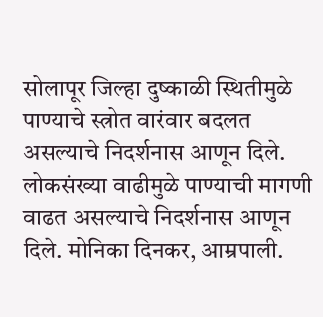सोलापूर जिल्हा दुष्काळी स्थितीमुळे पाण्याचे स्त्रोत वारंवार बदलत असल्याचे निदर्शनास आणून दिले. लोकसंख्या वाढीमुळे पाण्याची मागणी वाढत असल्याचे निदर्शनास आणून दिले. मोनिका दिनकर, आम्रपाली.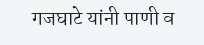गजघाटे यांनी पाणी व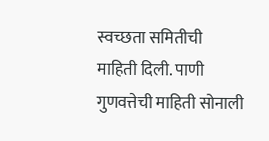स्वच्छता समितीची माहिती दिली. पाणी गुणवत्तेची माहिती सोनाली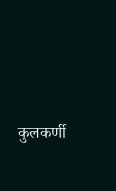कुलकर्णी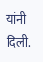यांनी दिली.